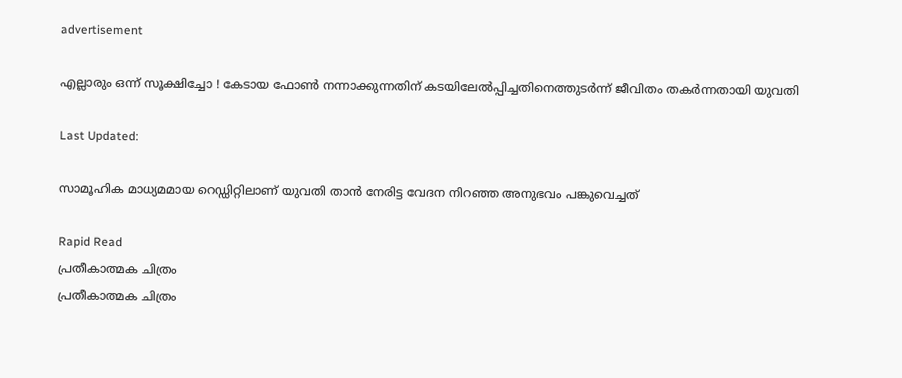advertisement

എല്ലാരും ഒന്ന് സൂക്ഷിച്ചോ ! കേടായ ഫോണ്‍ നന്നാക്കുന്നതിന് കടയിലേല്‍പ്പിച്ചതിനെത്തുടർന്ന് ജീവിതം തകര്‍ന്നതായി യുവതി

Last Updated:

സാമൂഹിക മാധ്യമമായ റെഡ്ഡിറ്റിലാണ് യുവതി താന്‍ നേരിട്ട വേദന നിറഞ്ഞ അനുഭവം പങ്കുവെച്ചത്

Rapid Read
പ്രതീകാത്മക ചിത്രം
പ്രതീകാത്മക ചിത്രം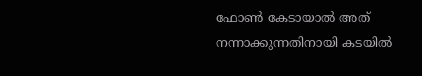ഫോണ്‍ കേടായാല്‍ അത് നന്നാക്കുന്നതിനായി കടയില്‍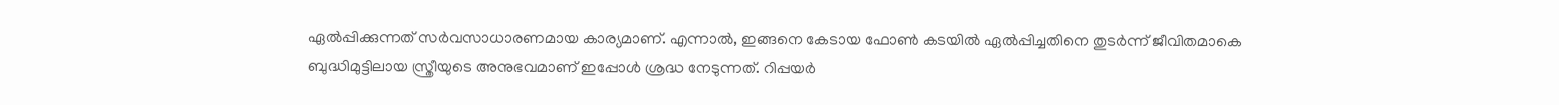ഏല്‍പ്പിക്കുന്നത് സര്‍വസാധാരണമായ കാര്യമാണ്. എന്നാല്‍, ഇങ്ങനെ കേടായ ഫോണ്‍ കടയില്‍ ഏല്‍പ്പിച്ചതിനെ തുടര്‍ന്ന് ജീവിതമാകെ ബുദ്ധിമുട്ടിലായ സ്ത്രീയുടെ അനുഭവമാണ് ഇപ്പോള്‍ ശ്രദ്ധ നേടുന്നത്. റിപ്പയര്‍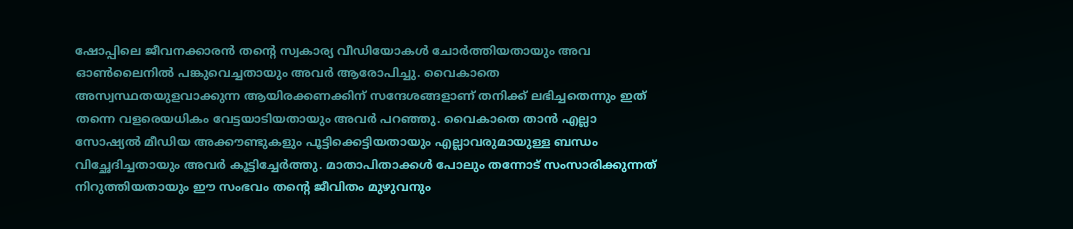ഷോപ്പിലെ ജീവനക്കാരന്‍ തന്റെ സ്വകാര്യ വീഡിയോകള്‍ ചോര്‍ത്തിയതായും അവ ഓണ്‍ലൈനില്‍ പങ്കുവെച്ചതായും അവര്‍ ആരോപിച്ചു. വൈകാതെ അസ്വസ്ഥതയുളവാക്കുന്ന ആയിരക്കണക്കിന് സന്ദേശങ്ങളാണ് തനിക്ക് ലഭിച്ചതെന്നും ഇത് തന്നെ വളരെയധികം വേട്ടയാടിയതായും അവര്‍ പറഞ്ഞു. വൈകാതെ താന്‍ എല്ലാ സോഷ്യല്‍ മീഡിയ അക്കൗണ്ടുകളും പൂട്ടിക്കെട്ടിയതായും എല്ലാവരുമായുള്ള ബന്ധം വിച്ഛേദിച്ചതായും അവര്‍ കൂട്ടിച്ചേര്‍ത്തു. മാതാപിതാക്കള്‍ പോലും തന്നോട് സംസാരിക്കുന്നത് നിറുത്തിയതായും ഈ സംഭവം തന്റെ ജീവിതം മുഴുവനും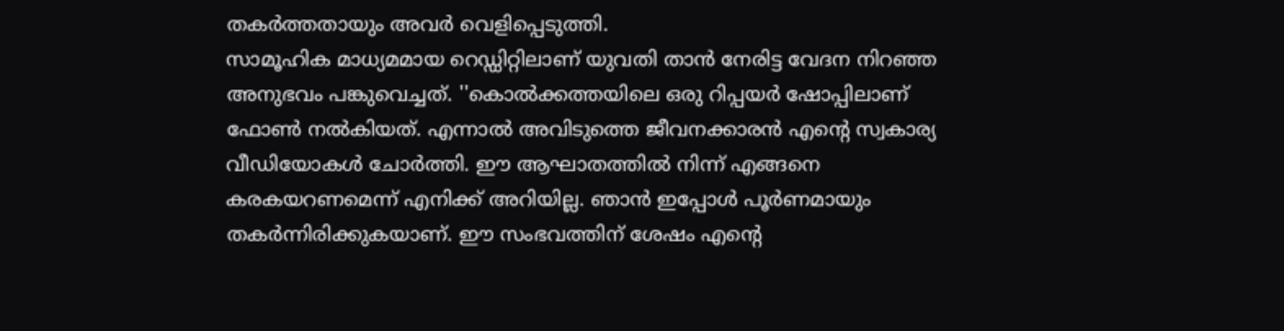തകര്‍ത്തതായും അവര്‍ വെളിപ്പെടുത്തി.
സാമൂഹിക മാധ്യമമായ റെഡ്ഡിറ്റിലാണ് യുവതി താന്‍ നേരിട്ട വേദന നിറഞ്ഞ അനുഭവം പങ്കുവെച്ചത്. ''കൊല്‍ക്കത്തയിലെ ഒരു റിപ്പയര്‍ ഷോപ്പിലാണ് ഫോണ്‍ നല്‍കിയത്. എന്നാല്‍ അവിടുത്തെ ജീവനക്കാരന്‍ എന്റെ സ്വകാര്യ വീഡിയോകള്‍ ചോര്‍ത്തി. ഈ ആഘാതത്തില്‍ നിന്ന് എങ്ങനെ കരകയറണമെന്ന് എനിക്ക് അറിയില്ല. ഞാന്‍ ഇപ്പോള്‍ പൂര്‍ണമായും തകര്‍ന്നിരിക്കുകയാണ്. ഈ സംഭവത്തിന് ശേഷം എന്റെ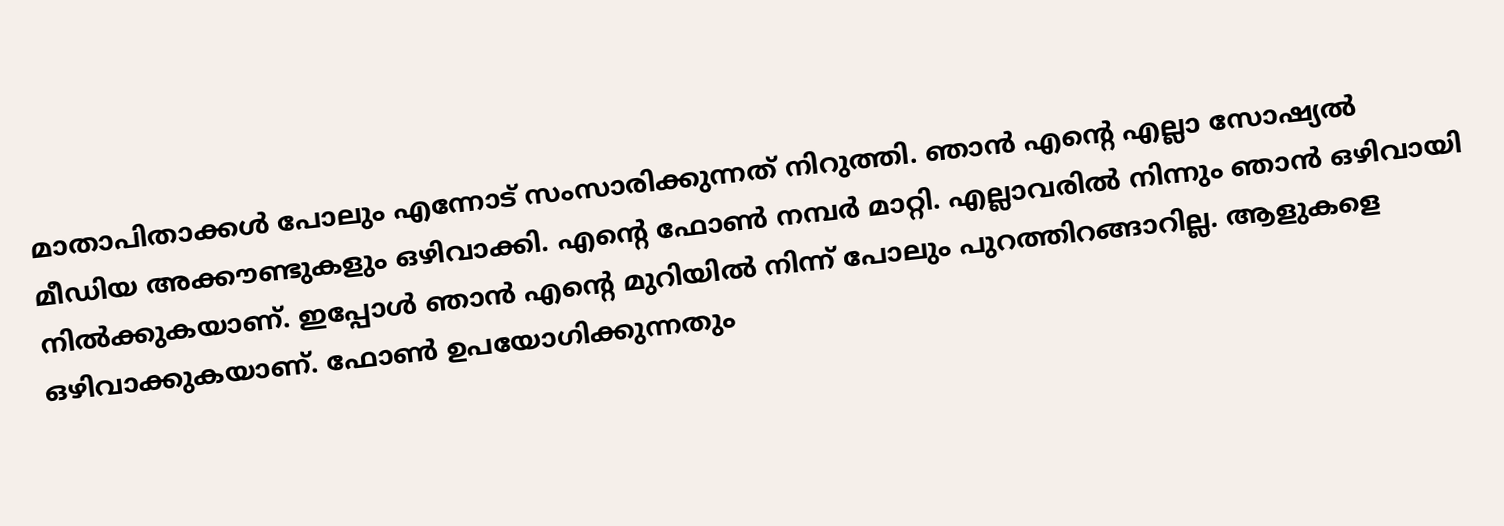മാതാപിതാക്കള്‍ പോലും എന്നോട് സംസാരിക്കുന്നത് നിറുത്തി. ഞാന്‍ എന്റെ എല്ലാ സോഷ്യല്‍ മീഡിയ അക്കൗണ്ടുകളും ഒഴിവാക്കി. എന്റെ ഫോണ്‍ നമ്പര്‍ മാറ്റി. എല്ലാവരില്‍ നിന്നും ഞാന്‍ ഒഴിവായി നില്‍ക്കുകയാണ്. ഇപ്പോള്‍ ഞാന്‍ എന്റെ മുറിയില്‍ നിന്ന് പോലും പുറത്തിറങ്ങാറില്ല. ആളുകളെ ഒഴിവാക്കുകയാണ്. ഫോണ്‍ ഉപയോഗിക്കുന്നതും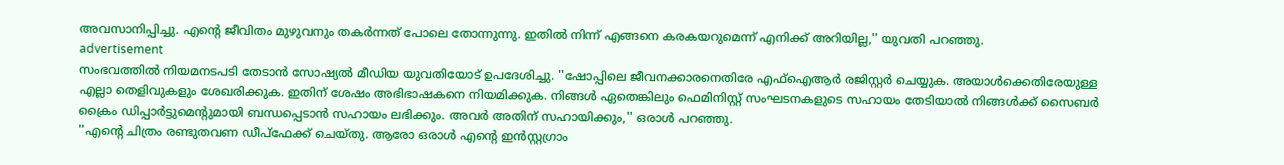അവസാനിപ്പിച്ചു. എന്റെ ജീവിതം മുഴുവനും തകര്‍ന്നത് പോലെ തോന്നുന്നു. ഇതില്‍ നിന്ന് എങ്ങനെ കരകയറുമെന്ന് എനിക്ക് അറിയില്ല,'' യുവതി പറഞ്ഞു.
advertisement
സംഭവത്തില്‍ നിയമനടപടി തേടാന്‍ സോഷ്യല്‍ മീഡിയ യുവതിയോട് ഉപദേശിച്ചു. ''ഷോപ്പിലെ ജീവനക്കാരനെതിരേ എഫ്‌ഐആര്‍ രജിസ്റ്റര്‍ ചെയ്യുക. അയാള്‍ക്കെതിരേയുള്ള എല്ലാ തെളിവുകളും ശേഖരിക്കുക. ഇതിന് ശേഷം അഭിഭാഷകനെ നിയമിക്കുക. നിങ്ങള്‍ ഏതെങ്കിലും ഫെമിനിസ്റ്റ് സംഘടനകളുടെ സഹായം തേടിയാല്‍ നിങ്ങള്‍ക്ക് സൈബര്‍ ക്രൈം ഡിപ്പാര്‍ട്ടുമെന്റുമായി ബന്ധപ്പെടാന്‍ സഹായം ലഭിക്കും. അവര്‍ അതിന് സഹായിക്കും,'' ഒരാള്‍ പറഞ്ഞു.
''എന്റെ ചിത്രം രണ്ടുതവണ ഡീപ്‌ഫേക്ക് ചെയ്തു. ആരോ ഒരാള്‍ എന്റെ ഇന്‍സ്റ്റഗ്രാം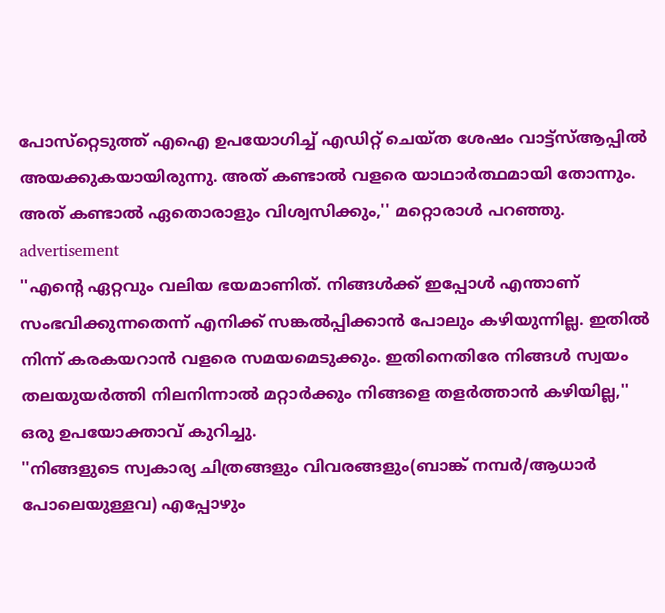പോസ്‌റ്റെടുത്ത് എഐ ഉപയോഗിച്ച് എഡിറ്റ് ചെയ്ത ശേഷം വാട്ട്‌സ്ആപ്പില്‍ അയക്കുകയായിരുന്നു. അത് കണ്ടാല്‍ വളരെ യാഥാര്‍ത്ഥമായി തോന്നും. അത് കണ്ടാല്‍ ഏതൊരാളും വിശ്വസിക്കും,'' മറ്റൊരാള്‍ പറഞ്ഞു.
advertisement
''എന്റെ ഏറ്റവും വലിയ ഭയമാണിത്. നിങ്ങള്‍ക്ക് ഇപ്പോള്‍ എന്താണ് സംഭവിക്കുന്നതെന്ന് എനിക്ക് സങ്കല്‍പ്പിക്കാന്‍ പോലും കഴിയുന്നില്ല. ഇതില്‍ നിന്ന് കരകയറാന്‍ വളരെ സമയമെടുക്കും. ഇതിനെതിരേ നിങ്ങള്‍ സ്വയം തലയുയര്‍ത്തി നിലനിന്നാല്‍ മറ്റാര്‍ക്കും നിങ്ങളെ തളര്‍ത്താന്‍ കഴിയില്ല,'' ഒരു ഉപയോക്താവ് കുറിച്ചു.
''നിങ്ങളുടെ സ്വകാര്യ ചിത്രങ്ങളും വിവരങ്ങളും(ബാങ്ക് നമ്പര്‍/ആധാര്‍ പോലെയുള്ളവ) എപ്പോഴും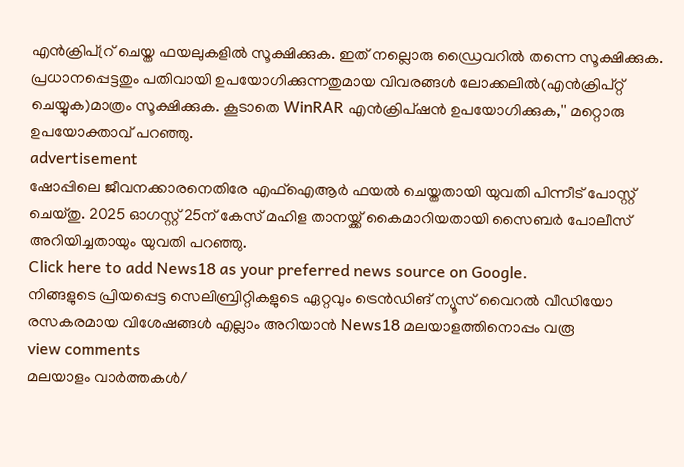എന്‍ക്രിപ്റ്ര് ചെയ്ത ഫയലുകളില്‍ സൂക്ഷിക്കുക. ഇത് നല്ലൊരു ഡ്രൈവറില്‍ തന്നെ സൂക്ഷിക്കുക. പ്രധാനപ്പെട്ടതും പതിവായി ഉപയോഗിക്കുന്നതുമായ വിവരങ്ങള്‍ ലോക്കലില്‍(എന്‍ക്രിപ്റ്റ് ചെയ്യുക)മാത്രം സൂക്ഷിക്കുക. കൂടാതെ WinRAR എന്‍ക്രിപ്ഷന്‍ ഉപയോഗിക്കുക,'' മറ്റൊരു ഉപയോക്താവ് പറഞ്ഞു.
advertisement
ഷോപ്പിലെ ജീവനക്കാരനെതിരേ എഫ്‌ഐആര്‍ ഫയല്‍ ചെയ്തതായി യുവതി പിന്നീട് പോസ്റ്റ് ചെയ്തു. 2025 ഓഗസ്റ്റ് 25ന് കേസ് മഹിള താനയ്ക്ക് കൈമാറിയതായി സൈബര്‍ പോലീസ് അറിയിച്ചതായും യുവതി പറഞ്ഞു.
Click here to add News18 as your preferred news source on Google.
നിങ്ങളുടെ പ്രിയപ്പെട്ട സെലിബ്രിറ്റികളുടെ ഏറ്റവും ട്രെൻഡിങ് ന്യൂസ് വൈറൽ വീഡിയോ രസകരമായ വിശേഷങ്ങൾ എല്ലാം അറിയാൻ News18 മലയാളത്തിനൊപ്പം വരൂ
view comments
മലയാളം വാർത്തകൾ/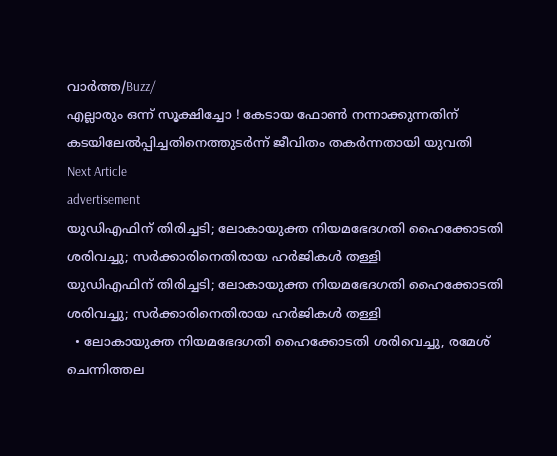വാർത്ത/Buzz/
എല്ലാരും ഒന്ന് സൂക്ഷിച്ചോ ! കേടായ ഫോണ്‍ നന്നാക്കുന്നതിന് കടയിലേല്‍പ്പിച്ചതിനെത്തുടർന്ന് ജീവിതം തകര്‍ന്നതായി യുവതി
Next Article
advertisement
യുഡിഎഫിന് തിരിച്ചടി; ലോകായുക്ത നിയമഭേദഗതി ഹൈക്കോടതി ശരിവച്ചു; സർക്കാരിനെതിരായ ഹർജികൾ തള്ളി
യുഡിഎഫിന് തിരിച്ചടി; ലോകായുക്ത നിയമഭേദഗതി ഹൈക്കോടതി ശരിവച്ചു; സർക്കാരിനെതിരായ ഹർജികൾ തള്ളി
  • ലോകായുക്ത നിയമഭേദഗതി ഹൈക്കോടതി ശരിവെച്ചു, രമേശ് ചെന്നിത്തല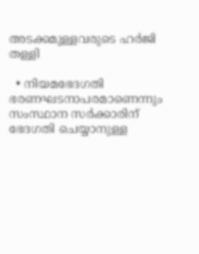അടക്കമുള്ളവരുടെ ഹർജി തള്ളി

  • നിയമഭേദഗതി ഭരണഘടനാപരമാണെന്നും സംസ്ഥാന സർക്കാരിന് ഭേദഗതി ചെയ്യാനുള്ള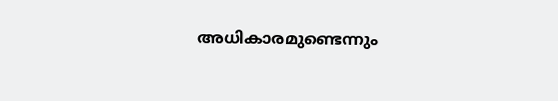അധികാരമുണ്ടെന്നും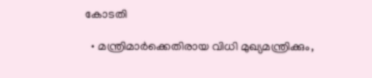കോടതി

  • മന്ത്രിമാർക്കെതിരായ വിധി മുഖ്യമന്ത്രിക്കും,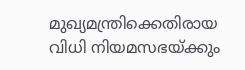മുഖ്യമന്ത്രിക്കെതിരായ വിധി നിയമസഭയ്ക്കും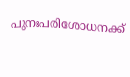പുനഃപരിശോധനക്ക്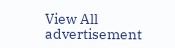View All
advertisement